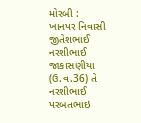મોરબી : ખાનપર નિવાસી જીતેશભાઈ નરશીભાઈ જાકાસણીયા (ઉ.વ.36) તે નરશીભાઈ પરબતભાઇ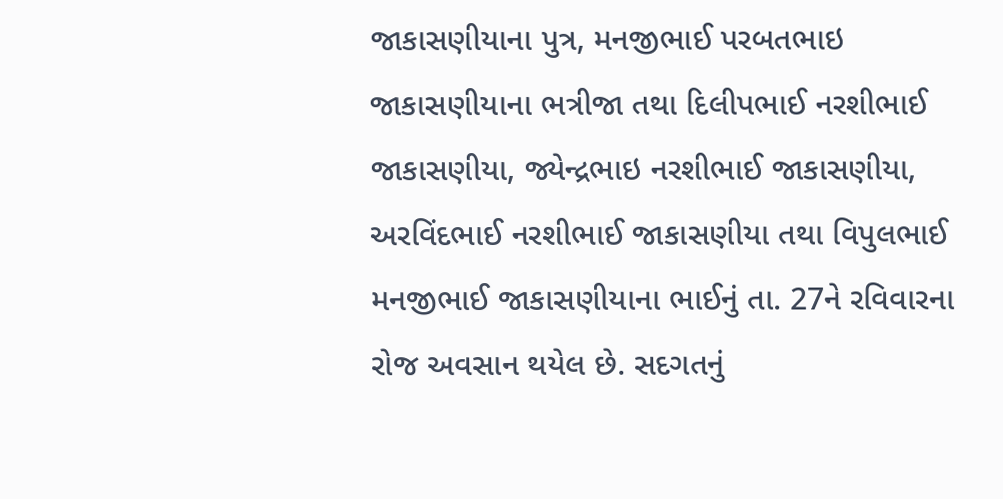જાકાસણીયાના પુત્ર, મનજીભાઈ પરબતભાઇ જાકાસણીયાના ભત્રીજા તથા દિલીપભાઈ નરશીભાઈ જાકાસણીયા, જ્યેન્દ્રભાઇ નરશીભાઈ જાકાસણીયા, અરવિંદભાઈ નરશીભાઈ જાકાસણીયા તથા વિપુલભાઈ મનજીભાઈ જાકાસણીયાના ભાઈનું તા. 27ને રવિવારના રોજ અવસાન થયેલ છે. સદગતનું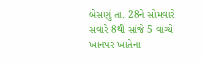બેસણું તા. 28ને સોમવારે સવારે 8થી સાંજે 5 વાગ્યે ખાનપર ખાતેના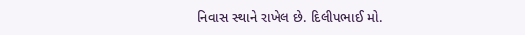નિવાસ સ્થાને રાખેલ છે. દિલીપભાઈ મો.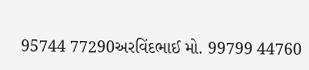95744 77290અરવિંદભાઈ મો. 99799 44760